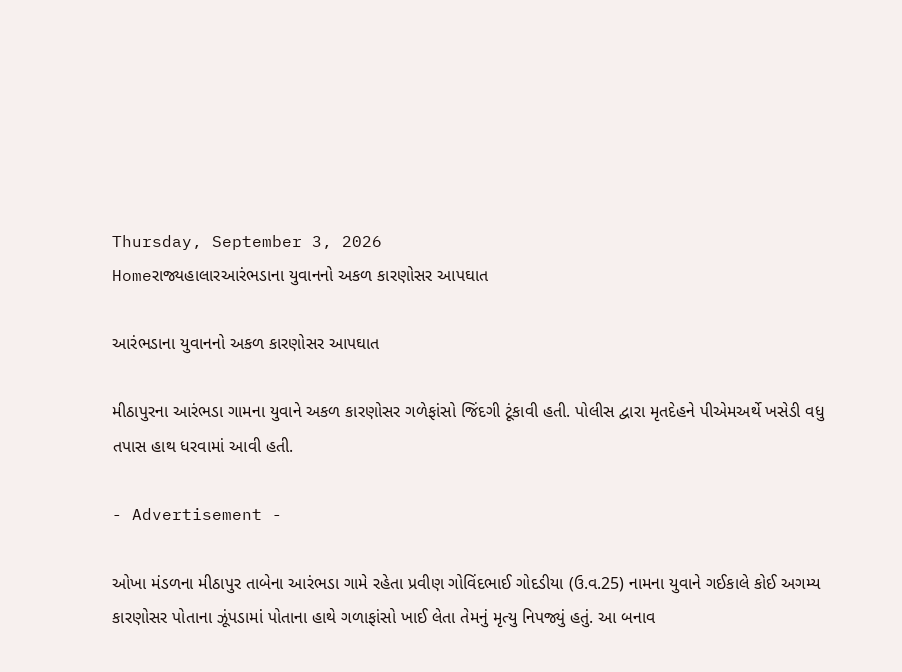Thursday, September 3, 2026
Homeરાજ્યહાલારઆરંભડાના યુવાનનો અકળ કારણોસર આપઘાત

આરંભડાના યુવાનનો અકળ કારણોસર આપઘાત

મીઠાપુરના આરંભડા ગામના યુવાને અકળ કારણોસર ગળેફાંસો જિંદગી ટૂંકાવી હતી. પોલીસ દ્વારા મૃતદેહને પીએમઅર્થે ખસેડી વધુ તપાસ હાથ ધરવામાં આવી હતી.

- Advertisement -

ઓખા મંડળના મીઠાપુર તાબેના આરંભડા ગામે રહેતા પ્રવીણ ગોવિંદભાઈ ગોદડીયા (ઉ.વ.25) નામના યુવાને ગઈકાલે કોઈ અગમ્ય કારણોસર પોતાના ઝૂંપડામાં પોતાના હાથે ગળાફાંસો ખાઈ લેતા તેમનું મૃત્યુ નિપજ્યું હતું. આ બનાવ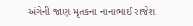અંગેની જાણ મૃતકના નાનાભાઈ રાજેશ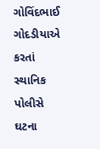ગોવિંદભાઈ ગોદડીયાએ કરતાં સ્થાનિક પોલીસે ઘટના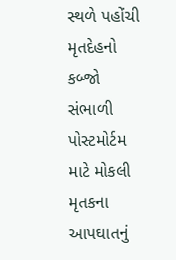સ્થળે પહોંચી મૃતદેહનો કબ્જો સંભાળી પોસ્ટમોર્ટમ માટે મોકલી મૃતકના આપઘાતનું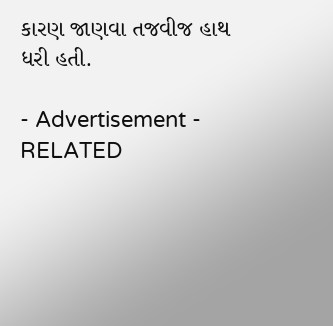કારણ જાણવા તજવીજ હાથ ધરી હતી.

- Advertisement -
RELATED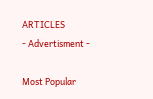ARTICLES
- Advertisment -

Most Popular